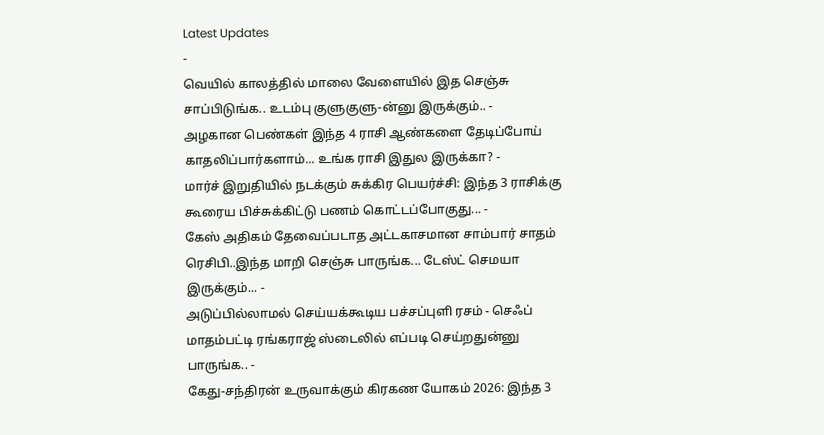Latest Updates
-
வெயில் காலத்தில் மாலை வேளையில் இத செஞ்சு சாப்பிடுங்க.. உடம்பு குளுகுளு-ன்னு இருக்கும்.. -
அழகான பெண்கள் இந்த 4 ராசி ஆண்களை தேடிப்போய் காதலிப்பார்களாம்... உங்க ராசி இதுல இருக்கா? -
மார்ச் இறுதியில் நடக்கும் சுக்கிர பெயர்ச்சி: இந்த 3 ராசிக்கு கூரைய பிச்சுக்கிட்டு பணம் கொட்டப்போகுது... -
கேஸ் அதிகம் தேவைப்படாத அட்டகாசமான சாம்பார் சாதம் ரெசிபி..இந்த மாறி செஞ்சு பாருங்க... டேஸ்ட் செமயா இருக்கும்... -
அடுப்பில்லாமல் செய்யக்கூடிய பச்சப்புளி ரசம் - செஃப் மாதம்பட்டி ரங்கராஜ் ஸ்டைலில் எப்படி செய்றதுன்னு பாருங்க.. -
கேது-சந்திரன் உருவாக்கும் கிரகண யோகம் 2026: இந்த 3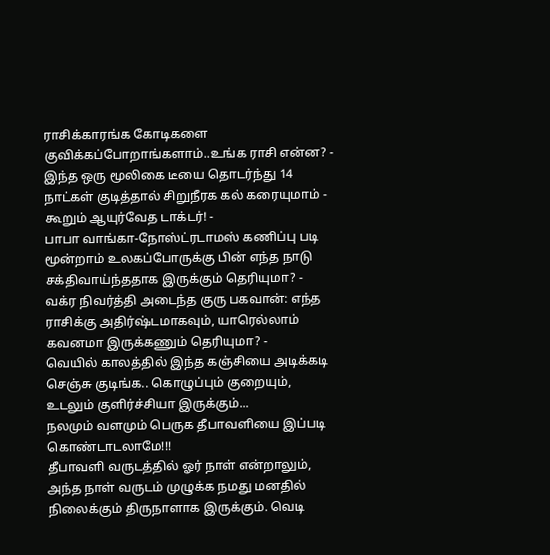ராசிக்காரங்க கோடிகளை குவிக்கப்போறாங்களாம்..உங்க ராசி என்ன? -
இந்த ஒரு மூலிகை டீயை தொடர்ந்து 14 நாட்கள் குடித்தால் சிறுநீரக கல் கரையுமாம் - கூறும் ஆயுர்வேத டாக்டர்! -
பாபா வாங்கா-நோஸ்ட்ரடாமஸ் கணிப்பு படி மூன்றாம் உலகப்போருக்கு பின் எந்த நாடு சக்திவாய்ந்ததாக இருக்கும் தெரியுமா? -
வக்ர நிவர்த்தி அடைந்த குரு பகவான்: எந்த ராசிக்கு அதிர்ஷ்டமாகவும், யாரெல்லாம் கவனமா இருக்கணும் தெரியுமா? -
வெயில் காலத்தில் இந்த கஞ்சியை அடிக்கடி செஞ்சு குடிங்க.. கொழுப்பும் குறையும், உடலும் குளிர்ச்சியா இருக்கும்...
நலமும் வளமும் பெருக தீபாவளியை இப்படி கொண்டாடலாமே!!!
தீபாவளி வருடத்தில் ஓர் நாள் என்றாலும், அந்த நாள் வருடம் முழுக்க நமது மனதில் நிலைக்கும் திருநாளாக இருக்கும். வெடி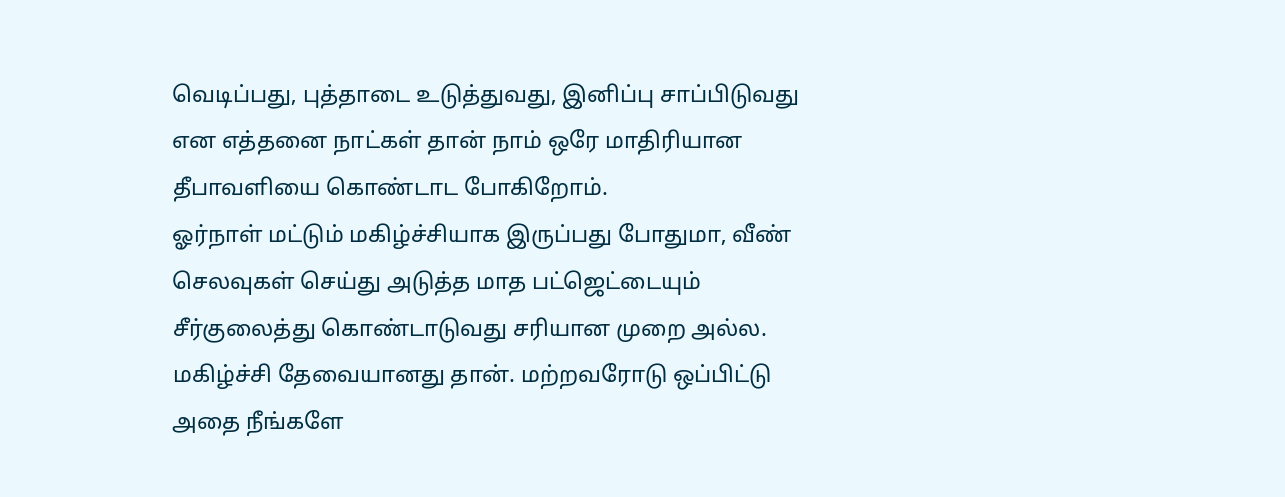வெடிப்பது, புத்தாடை உடுத்துவது, இனிப்பு சாப்பிடுவது என எத்தனை நாட்கள் தான் நாம் ஒரே மாதிரியான தீபாவளியை கொண்டாட போகிறோம்.
ஓர்நாள் மட்டும் மகிழ்ச்சியாக இருப்பது போதுமா, வீண் செலவுகள் செய்து அடுத்த மாத பட்ஜெட்டையும் சீர்குலைத்து கொண்டாடுவது சரியான முறை அல்ல. மகிழ்ச்சி தேவையானது தான். மற்றவரோடு ஒப்பிட்டு அதை நீங்களே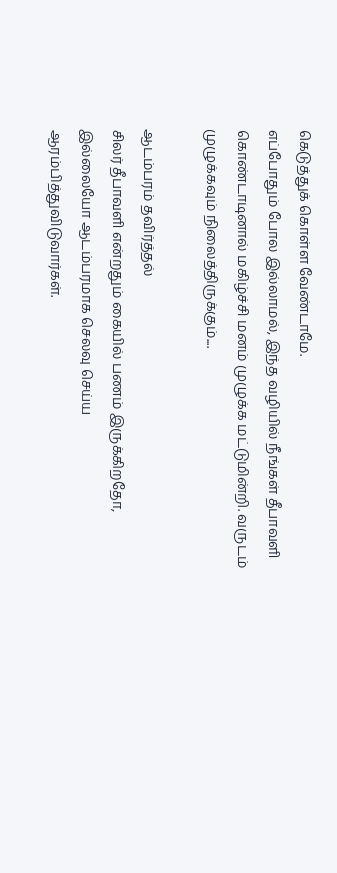கெடுத்துக் கொள்ள வேண்டாமே.
எப்போதும் போல இல்லாமல், இந்த வழியில் நீங்கள் தீபாவளி கொண்டாடினால் மகிழ்ச்சி மனம் முழுக்க மட்டுமின்றி. வருடம் முழுக்கவும் நிலைத்திருக்கும்....

ஆடம்பரம் தவிர்த்தல்
சிலர் தீபாவளி என்றதும் கையில் பணம் இருக்கிறதோ, இல்லையோ ஆடம்பரமாக செலவு செய்ய ஆரம்பித்துவிடுவார்கள்.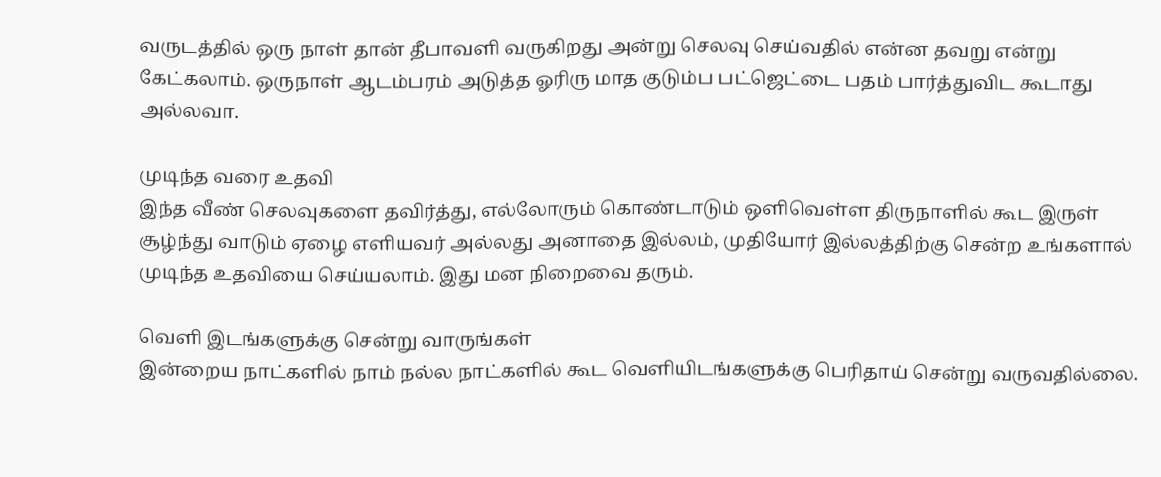வருடத்தில் ஒரு நாள் தான் தீபாவளி வருகிறது அன்று செலவு செய்வதில் என்ன தவறு என்று கேட்கலாம். ஒருநாள் ஆடம்பரம் அடுத்த ஓரிரு மாத குடும்ப பட்ஜெட்டை பதம் பார்த்துவிட கூடாது அல்லவா.

முடிந்த வரை உதவி
இந்த வீண் செலவுகளை தவிர்த்து, எல்லோரும் கொண்டாடும் ஒளிவெள்ள திருநாளில் கூட இருள் சூழ்ந்து வாடும் ஏழை எளியவர் அல்லது அனாதை இல்லம், முதியோர் இல்லத்திற்கு சென்ற உங்களால் முடிந்த உதவியை செய்யலாம். இது மன நிறைவை தரும்.

வெளி இடங்களுக்கு சென்று வாருங்கள்
இன்றைய நாட்களில் நாம் நல்ல நாட்களில் கூட வெளியிடங்களுக்கு பெரிதாய் சென்று வருவதில்லை.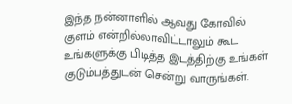இந்த நன்னாளில் ஆவது கோவில் குளம் என்றில்லாவிட்டாலும் கூட உங்களுக்கு பிடித்த இடத்திற்கு உங்கள் குடும்பத்துடன் சென்று வாருங்கள்.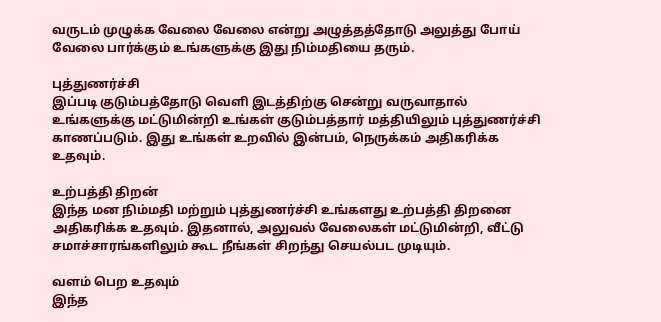வருடம் முழுக்க வேலை வேலை என்று அழுத்தத்தோடு அலுத்து போய் வேலை பார்க்கும் உங்களுக்கு இது நிம்மதியை தரும்.

புத்துணர்ச்சி
இப்படி குடும்பத்தோடு வெளி இடத்திற்கு சென்று வருவாதால் உங்களுக்கு மட்டுமின்றி உங்கள் குடும்பத்தார் மத்தியிலும் புத்துணர்ச்சி காணப்படும். இது உங்கள் உறவில் இன்பம், நெருக்கம் அதிகரிக்க உதவும்.

உற்பத்தி திறன்
இந்த மன நிம்மதி மற்றும் புத்துணர்ச்சி உங்களது உற்பத்தி திறனை அதிகரிக்க உதவும். இதனால், அலுவல் வேலைகள் மட்டுமின்றி, வீட்டு சமாச்சாரங்களிலும் கூட நீங்கள் சிறந்து செயல்பட முடியும்.

வளம் பெற உதவும்
இந்த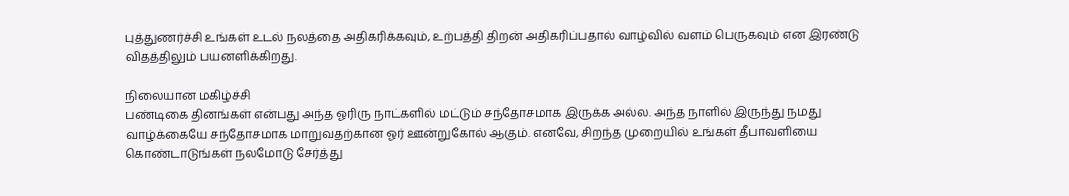புத்துணர்ச்சி உங்கள் உடல் நலத்தை அதிகரிக்கவும், உற்பத்தி திறன் அதிகரிப்பதால் வாழ்வில் வளம் பெருகவும் என இரண்டு விதத்திலும் பயனளிக்கிறது.

நிலையான மகிழ்ச்சி
பண்டிகை தினங்கள் என்பது அந்த ஓரிரு நாட்களில் மட்டும் சந்தோசமாக இருக்க அல்ல. அந்த நாளில் இருந்து நமது வாழ்க்கையே சந்தோசமாக மாறுவதற்கான ஓர் ஊன்றுகோல் ஆகும். எனவே, சிறந்த முறையில் உங்கள் தீபாவளியை கொண்டாடுங்கள் நலமோடு சேர்த்து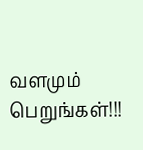வளமும் பெறுங்கள்!!!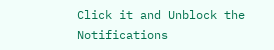Click it and Unblock the Notifications